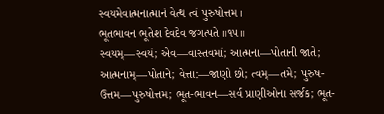સ્વયમેવાત્મનાત્માનં વેત્થ ત્વં પુરુષોત્તમ ।
ભૂતભાવન ભૂતેશ દેવદેવ જગત્પતે ॥૧૫॥
સ્વયમ્—સ્વયં; એવ—વાસ્તવમાં; આત્મના—પોતાની જાતે; આત્મનામ્—પોતાને; વેત્તા:—જાણો છો; ત્વમ્—તમે; પુરુષ-ઉત્તમ—પુરુષોત્તમ; ભૂત-ભાવન—સર્વ પ્રાણીઓના સર્જક; ભૂત-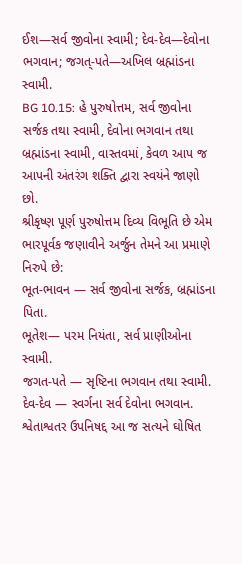ઈશ—સર્વ જીવોના સ્વામી; દેવ-દેવ—દેવોના ભગવાન; જગત્-પતે—અખિલ બ્રહ્માંડના સ્વામી.
BG 10.15: હે પુરુષોત્તમ, સર્વ જીવોના સર્જક તથા સ્વામી, દેવોના ભગવાન તથા બ્રહ્માંડના સ્વામી, વાસ્તવમાં, કેવળ આપ જ આપની અંતરંગ શક્તિ દ્વારા સ્વયંને જાણો છો.
શ્રીકૃષ્ણ પૂર્ણ પુરુષોત્તમ દિવ્ય વિભૂતિ છે એમ ભારપૂર્વક જણાવીને અર્જુન તેમને આ પ્રમાણે નિરુપે છે:
ભૂત-ભાવન — સર્વ જીવોના સર્જક, બ્રહ્માંડના પિતા.
ભૂતેશ— પરમ નિયંતા, સર્વ પ્રાણીઓના સ્વામી.
જગત-પતે — સૃષ્ટિના ભગવાન તથા સ્વામી.
દેવ-દેવ — સ્વર્ગના સર્વ દેવોના ભગવાન.
શ્વેતાશ્વતર ઉપનિષદ્દ આ જ સત્યને ઘોષિત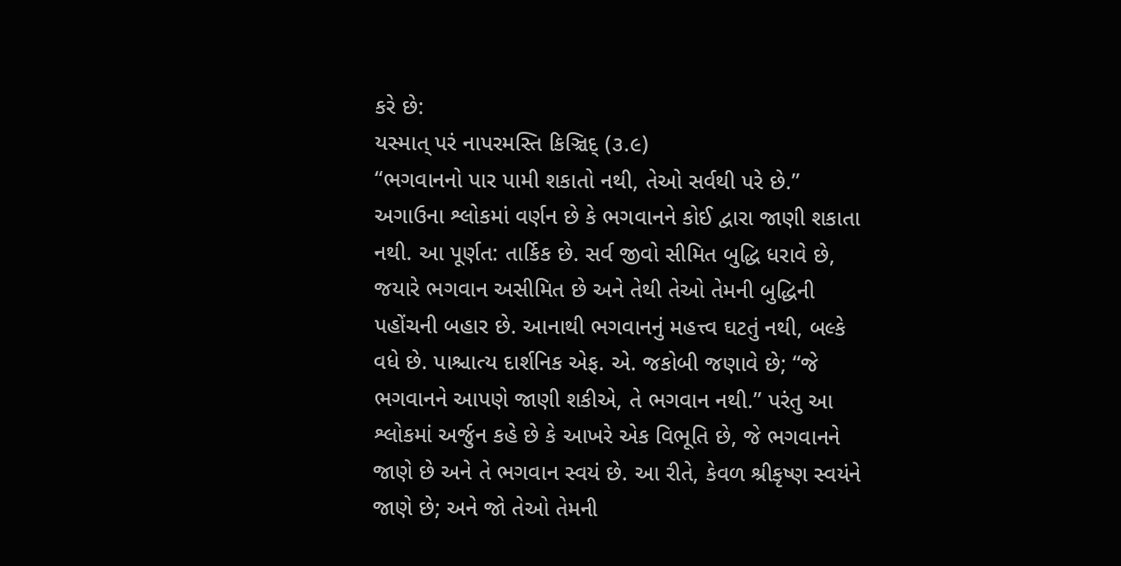કરે છે:
યસ્માત્ પરં નાપરમસ્તિ કિઞ્ચિદ્ (૩.૯)
“ભગવાનનો પાર પામી શકાતો નથી, તેઓ સર્વથી પરે છે.”
અગાઉના શ્લોકમાં વર્ણન છે કે ભગવાનને કોઈ દ્વારા જાણી શકાતા નથી. આ પૂર્ણત: તાર્કિક છે. સર્વ જીવો સીમિત બુદ્ધિ ધરાવે છે, જયારે ભગવાન અસીમિત છે અને તેથી તેઓ તેમની બુદ્ધિની પહોંચની બહાર છે. આનાથી ભગવાનનું મહત્ત્વ ઘટતું નથી, બલ્કે વધે છે. પાશ્ચાત્ય દાર્શનિક એફ. એ. જકોબી જણાવે છે; “જે ભગવાનને આપણે જાણી શકીએ, તે ભગવાન નથી.” પરંતુ આ શ્લોકમાં અર્જુન કહે છે કે આખરે એક વિભૂતિ છે, જે ભગવાનને જાણે છે અને તે ભગવાન સ્વયં છે. આ રીતે, કેવળ શ્રીકૃષ્ણ સ્વયંને જાણે છે; અને જો તેઓ તેમની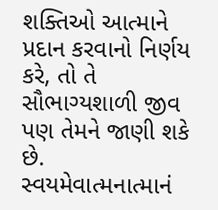શક્તિઓ આત્માને પ્રદાન કરવાનો નિર્ણય કરે, તો તે સૌભાગ્યશાળી જીવ પણ તેમને જાણી શકે છે.
સ્વયમેવાત્મનાત્માનં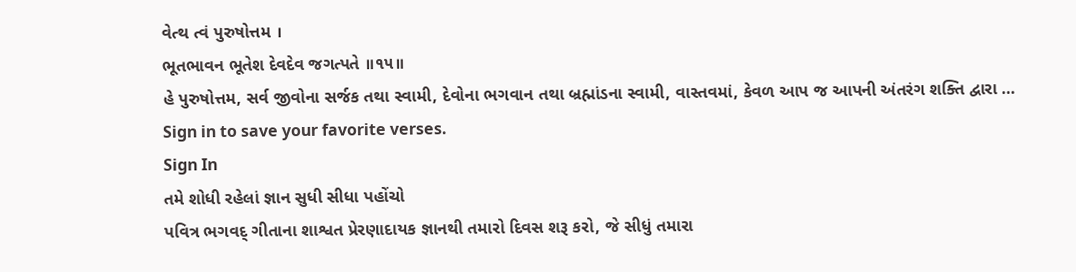વેત્થ ત્વં પુરુષોત્તમ ।
ભૂતભાવન ભૂતેશ દેવદેવ જગત્પતે ॥૧૫॥
હે પુરુષોત્તમ, સર્વ જીવોના સર્જક તથા સ્વામી, દેવોના ભગવાન તથા બ્રહ્માંડના સ્વામી, વાસ્તવમાં, કેવળ આપ જ આપની અંતરંગ શક્તિ દ્વારા …
Sign in to save your favorite verses.
Sign In
તમે શોધી રહેલાં જ્ઞાન સુધી સીધા પહોંચો
પવિત્ર ભગવદ્ ગીતાના શાશ્વત પ્રેરણાદાયક જ્ઞાનથી તમારો દિવસ શરૂ કરો, જે સીધું તમારા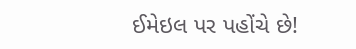ઈમેઇલ પર પહોંચે છે!